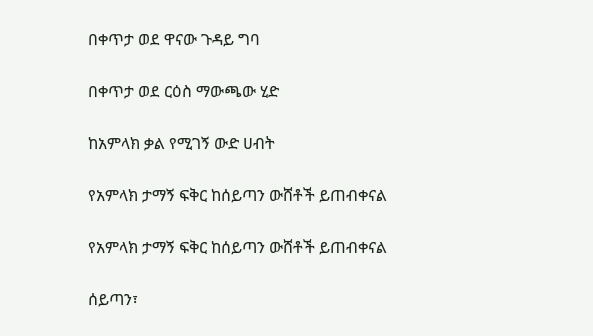በቀጥታ ወደ ዋናው ጉዳይ ግባ

በቀጥታ ወደ ርዕስ ማውጫው ሂድ

ከአምላክ ቃል የሚገኝ ውድ ሀብት

የአምላክ ታማኝ ፍቅር ከሰይጣን ውሸቶች ይጠብቀናል

የአምላክ ታማኝ ፍቅር ከሰይጣን ውሸቶች ይጠብቀናል

ሰይጣን፣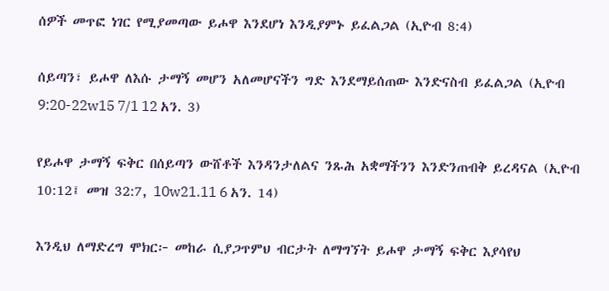ሰዎች መጥፎ ነገር የሚያመጣው ይሖዋ እንደሆነ እንዲያምኑ ይፈልጋል (ኢዮብ 8:4)

ሰይጣን፣ ይሖዋ ለእሱ ታማኝ መሆን አለመሆናችን ግድ እንደማይሰጠው እንድናስብ ይፈልጋል (ኢዮብ 9:20-22w15 7/1 12 አን. 3)

የይሖዋ ታማኝ ፍቅር በሰይጣን ውሸቶች እንዳንታለልና ንጹሕ አቋማችንን እንድንጠብቅ ይረዳናል (ኢዮብ 10:12፤ መዝ 32:7, 10w21.11 6 አን. 14)

እንዲህ ለማድረግ ሞክር፦ መከራ ሲያጋጥምህ ብርታት ለማግኘት ይሖዋ ታማኝ ፍቅር እያሳየህ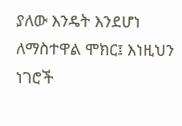ያለው እንዴት እንደሆነ ለማስተዋል ሞክር፤ እነዚህን ነገሮች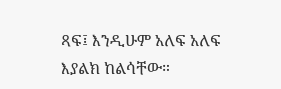ጻፍ፤ እንዲሁም አለፍ አለፍ እያልክ ከልሳቸው።